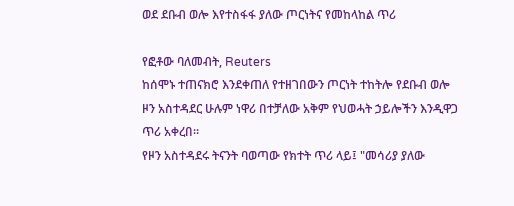ወደ ደቡብ ወሎ እየተስፋፋ ያለው ጦርነትና የመከላከል ጥሪ

የፎቶው ባለመብት, Reuters
ከሰሞኑ ተጠናክሮ እንደቀጠለ የተዘገበውን ጦርነት ተከትሎ የደቡብ ወሎ ዞን አስተዳደር ሁሉም ነዋሪ በተቻለው አቅም የህወሓት ኃይሎችን እንዲዋጋ ጥሪ አቀረበ።
የዞን አስተዳደሩ ትናንት ባወጣው የክተት ጥሪ ላይ፤ "መሳሪያ ያለው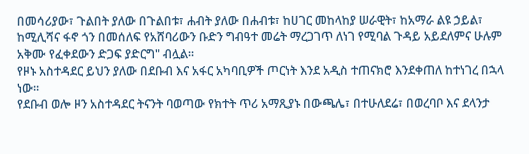በመሳሪያው፣ ጉልበት ያለው በጉልበቱ፣ ሐብት ያለው በሐብቱ፣ ከሀገር መከላከያ ሠራዊት፣ ከአማራ ልዩ ኃይል፣ ከሚሊሻና ፋኖ ጎን በመሰለፍ የአሸባሪውን ቡድን ግብዓተ መሬት ማረጋገጥ ለነገ የሚባል ጉዳይ አይደለምና ሁሉም አቅሙ የፈቀደውን ድጋፍ ያድርግ" ብሏል።
የዞኑ አስተዳደር ይህን ያለው በደቡብ እና አፋር አካባቢዎች ጦርነት እንደ አዲስ ተጠናክሮ እንደቀጠለ ከተነገረ በኋላ ነው።
የደቡብ ወሎ ዞን አስተዳደር ትናንት ባወጣው የክተት ጥሪ አማጺያኑ በውጫሌ፣ በተሁለደሬ፣ በወረባቦ እና ደላንታ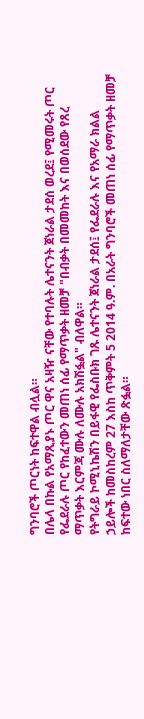ግንባሮች ጦርነት ከፍተዋል ብሏል።
በሌላ በኩል የአማጺያኑ ጦር ዋና አዛዥ ናቸው የተባሉት ሌተናንት ጀነራል ታደሰ ወረደ፤ የሚመሩት ጦር የፌደራሉ ጦር የከፈተውን መጠነ ሰፊ የማጥቃት ዘመቻ "በብቃት በመመከት እና በወሰደው የጸረ ማጥቃት እርምጃ ሙሉ ለሙሉ አክሽፏል" ብለዋል።
የትግራይ ኮሚኒኬሽን በይፋዊ የፌስቡክ ገጹ ሌተናንት ጀነራል ታደሰ፤ የፌደራሉ እና የአማራ ክልል ኃይሎች ከመስከረም 27 እስከ ጥቅምት 5 2014 ዓ.ም. በአራት ግንባሮች መጠነ ሰፊ የማጥቃት ዘመቻ ከፍተው ነበር ስለማለታቸው ጽፏል።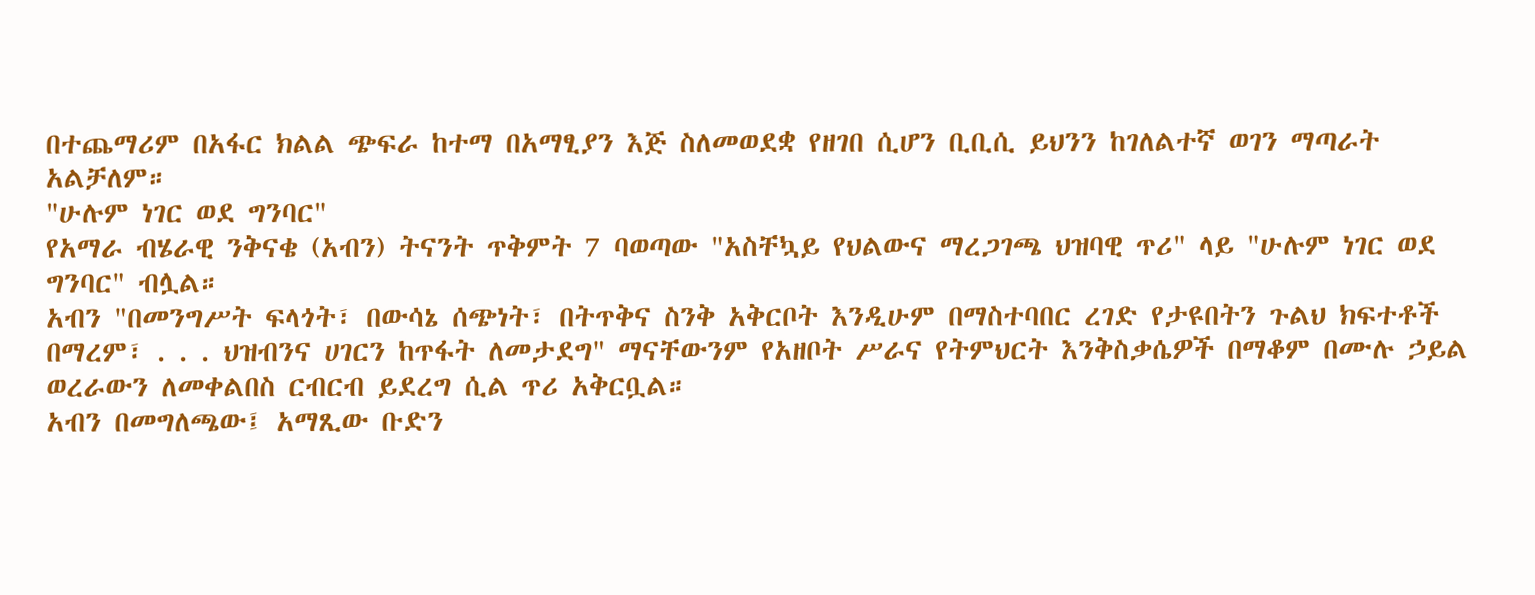በተጨማሪም በአፋር ክልል ጭፍራ ከተማ በአማፂያን እጅ ስለመወደቋ የዘገበ ሲሆን ቢቢሲ ይህንን ከገለልተኛ ወገን ማጣራት አልቻለም።
"ሁሉም ነገር ወደ ግንባር"
የአማራ ብሄራዊ ንቅናቄ (አብን) ትናንት ጥቅምት 7 ባወጣው "አስቸኳይ የህልውና ማረጋገጫ ህዝባዊ ጥሪ" ላይ "ሁሉም ነገር ወደ ግንባር" ብሏል።
አብን "በመንግሥት ፍላጎት፣ በውሳኔ ሰጭነት፣ በትጥቅና ስንቅ አቅርቦት እንዲሁም በማስተባበር ረገድ የታዩበትን ጉልህ ክፍተቶች በማረም፣ . . . ህዝብንና ሀገርን ከጥፋት ለመታደግ" ማናቸውንም የአዘቦት ሥራና የትምህርት እንቅስቃሴዎች በማቆም በሙሉ ኃይል ወረራውን ለመቀልበስ ርብርብ ይደረግ ሲል ጥሪ አቅርቧል።
አብን በመግለጫው፤ አማጺው ቡድን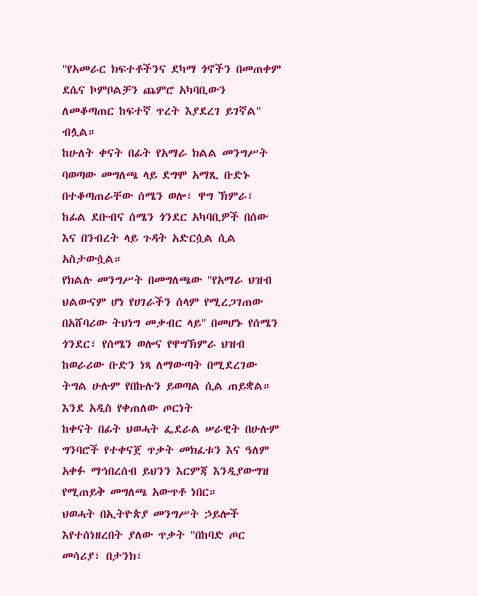"የአመራር ክፍተቶችንና ደካማ ጎኖችን በመጠቀም ደሴና ኮምቦልቻን ጨምሮ አካባቢውን ለመቆጣጠር ከፍተኛ ጥረት እያደረገ ይገኛል" ብሏል።
ከሁለት ቀናት በፊት የአማራ ክልል መንግሥት ባወጣው መግለጫ ላይ ደግሞ አማጺ ቡድኑ በተቆጣጠራቸው ሰሜን ወሎ፣ ዋግ ኽምራ፣ ከፊል ደቡብና ሰሜን ጎንደር አካባቢዎች በሰው እና በንብረት ላይ ጉዳት አድርሷል ሲል አስታውሷል።
የክልሉ መንግሥት በመግለጫው "የአማራ ህዝብ ህልውናም ሆነ የሀገራችን ሰላም የሚረጋገጠው በአሸባሪው ትህነግ መቃብር ላይ" በመሆኑ የሰሜን ጎንደር፣ የሰሜን ወሎና የዋግኽምራ ህዝብ ከወራሪው ቡድን ነጻ ለማውጣት በሚደረገው ትግል ሁሉም የበኩሉን ይወጣል ሲል ጠይቋል።
እንደ አዲስ የቀጠለው ጦርነት
ከቀናት በፊት ህወሓት ፌደራል ሠራዊት በሁሉም ግንባሮች የተቀናጀ ጥቃት መክፈቱን እና ዓለም አቀፉ ማኅበረሰብ ይህንን እርምጃ እንዲያውግዝ የሚጠይቅ መግለጫ አውጥቶ ነበር።
ህወሓት በኢትዮጵያ መንግሥት ኃይሎች እየተሰነዘረበት ያለው ጥቃት "በከባድ ጦር መሳሪያ፣ በታንክ፣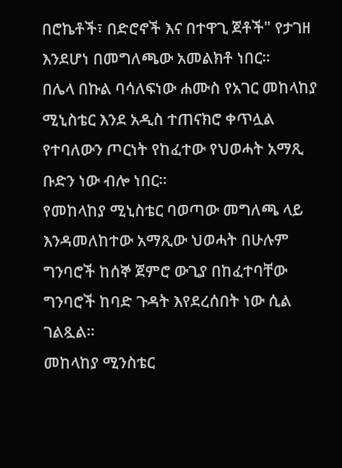በሮኬቶች፣ በድሮኖች እና በተዋጊ ጀቶች" የታገዘ እንደሆነ በመግለጫው አመልክቶ ነበር።
በሌላ በኩል ባሳለፍነው ሐሙስ የአገር መከላከያ ሚኒስቴር እንደ አዲስ ተጠናክሮ ቀጥሏል የተባለውን ጦርነት የከፈተው የህወሓት አማጺ ቡድን ነው ብሎ ነበር።
የመከላከያ ሚኒስቴር ባወጣው መግለጫ ላይ እንዳመለከተው አማጺው ህወሓት በሁሉም ግንባሮች ከሰኞ ጀምሮ ውጊያ በከፈተባቸው ግንባሮች ከባድ ጉዳት እየደረሰበት ነው ሲል ገልጿል።
መከላከያ ሚንስቴር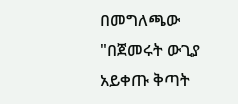በመግለጫው "በጀመሩት ውጊያ አይቀጡ ቅጣት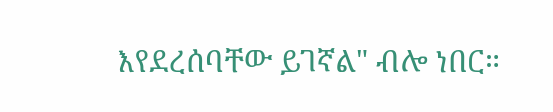እየደረሰባቸው ይገኛል" ብሎ ነበር።